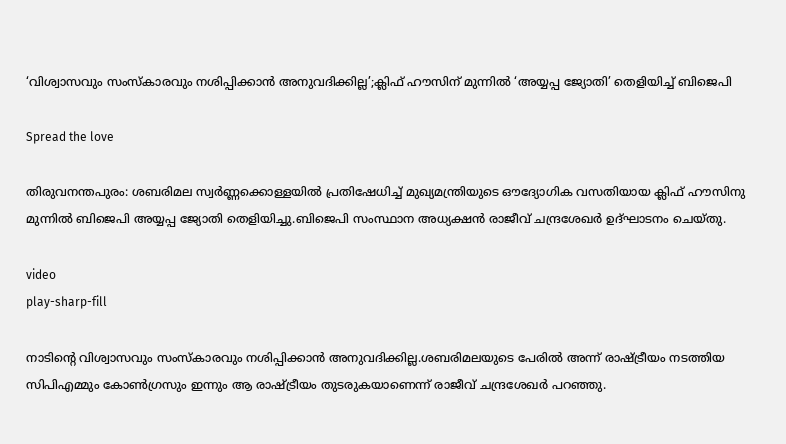‘വിശ്വാസവും സംസ്‌കാരവും നശിപ്പിക്കാന്‍ അനുവദിക്കില്ല’;ക്ലിഫ് ഹൗസിന് മുന്നില്‍ ‘അയ്യപ്പ ജ്യോതി’ തെളിയിച്ച് ബിജെപി

Spread the love

തിരുവനന്തപുരം: ശബരിമല സ്വര്‍ണ്ണക്കൊള്ളയില്‍ പ്രതിഷേധിച്ച് മുഖ്യമന്ത്രിയുടെ ഔദ്യോഗിക വസതിയായ ക്ലിഫ് ഹൗസിനു മുന്നില്‍ ബിജെപി അയ്യപ്പ ജ്യോതി തെളിയിച്ചു.ബിജെപി സംസ്ഥാന അധ്യക്ഷന്‍ രാജീവ് ചന്ദ്രശേഖര്‍ ഉദ്ഘാടനം ചെയ്തു.

video
play-sharp-fill

നാടിന്റെ വിശ്വാസവും സംസ്‌കാരവും നശിപ്പിക്കാന്‍ അനുവദിക്കില്ല.ശബരിമലയുടെ പേരില്‍ അന്ന് രാഷ്ട്രീയം നടത്തിയ സിപിഎമ്മും കോണ്‍ഗ്രസും ഇന്നും ആ രാഷ്ട്രീയം തുടരുകയാണെന്ന് രാജീവ് ചന്ദ്രശേഖര്‍ പറഞ്ഞു.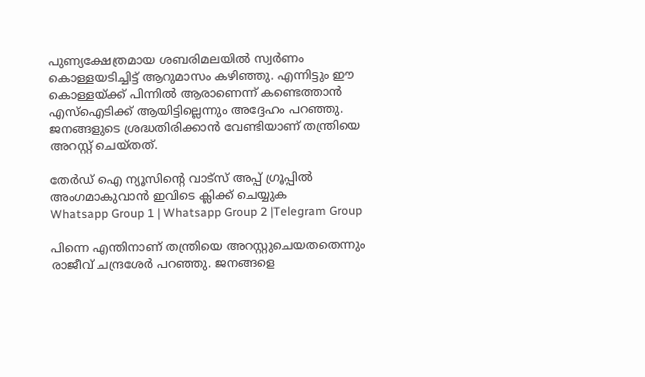പുണ്യക്ഷേത്രമായ ശബരിമലയില്‍ സ്വര്‍ണം കൊള്ളയടിച്ചിട്ട് ആറുമാസം കഴിഞ്ഞു. എന്നിട്ടും ഈ കൊള്ളയ്ക്ക് പിന്നില്‍ ആരാണെന്ന് കണ്ടെത്താന്‍ എസ്ഐടിക്ക് ആയിട്ടില്ലെന്നും അദ്ദേഹം പറഞ്ഞു. ജനങ്ങളുടെ ശ്രദ്ധതിരിക്കാന്‍ വേണ്ടിയാണ് തന്ത്രിയെ അറസ്റ്റ് ചെയ്തത്.

തേർഡ് ഐ ന്യൂസിന്റെ വാട്സ് അപ്പ് ഗ്രൂപ്പിൽ അംഗമാകുവാൻ ഇവിടെ ക്ലിക്ക് ചെയ്യുക
Whatsapp Group 1 | Whatsapp Group 2 |Telegram Group

പിന്നെ എന്തിനാണ് തന്ത്രിയെ അറസ്റ്റുചെയതതെന്നും രാജീവ് ചന്ദ്രശേര്‍ പറഞ്ഞു. ജനങ്ങളെ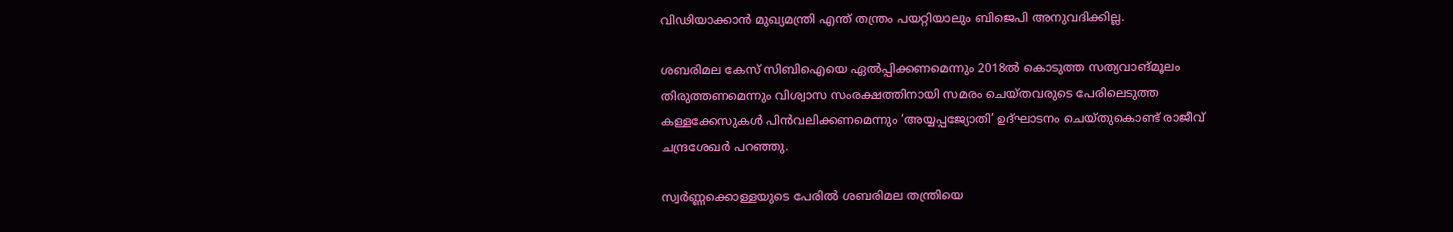വിഢിയാക്കാന്‍ മുഖ്യമന്ത്രി എന്ത് തന്ത്രം പയറ്റിയാലും ബിജെപി അനുവദിക്കില്ല.

ശബരിമല കേസ് സിബിഐയെ ഏല്‍പ്പിക്കണമെന്നും 2018ല്‍ കൊടുത്ത സത്യവാങ്മൂലം തിരുത്തണമെന്നും വിശ്വാസ സംരക്ഷത്തിനായി സമരം ചെയ്തവരുടെ പേരിലെടുത്ത കള്ളക്കേസുകള്‍ പിന്‍വലിക്കണമെന്നും ‘അയ്യപ്പജ്യോതി’ ഉദ്ഘാടനം ചെയ്തുകൊണ്ട് രാജീവ് ചന്ദ്രശേഖര്‍ പറഞ്ഞു.

സ്വര്‍ണ്ണക്കൊള്ളയുടെ പേരില്‍ ശബരിമല തന്ത്രിയെ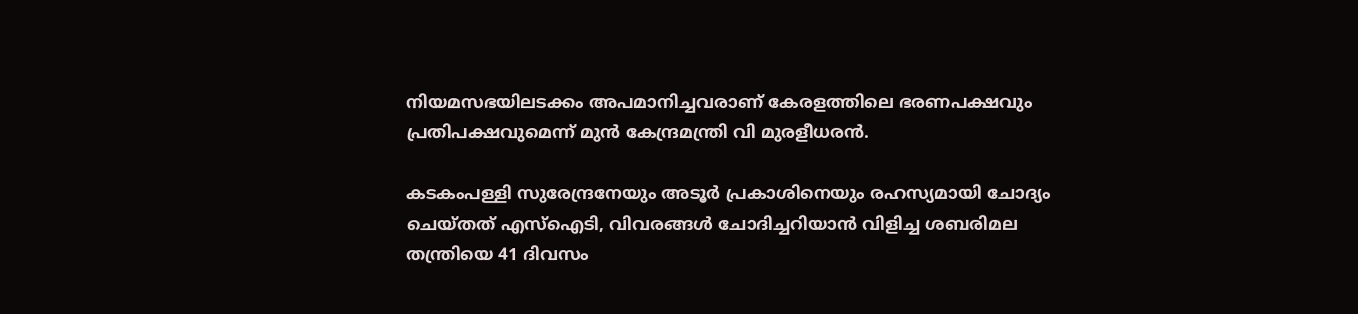നിയമസഭയിലടക്കം അപമാനിച്ചവരാണ് കേരളത്തിലെ ഭരണപക്ഷവും പ്രതിപക്ഷവുമെന്ന് മുന്‍ കേന്ദ്രമന്ത്രി വി മുരളീധരന്‍.

കടകംപള്ളി സുരേന്ദ്രനേയും അടൂര്‍ പ്രകാശിനെയും രഹസ്യമായി ചോദ്യം ചെയ്തത് എസ്ഐടി, വിവരങ്ങള്‍ ചോദിച്ചറിയാന്‍ വിളിച്ച ശബരിമല തന്ത്രിയെ 41 ദിവസം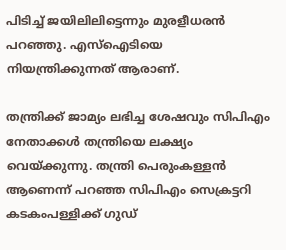പിടിച്ച് ജയിലിലിട്ടെന്നും മുരളീധരന്‍ പറഞ്ഞു. എസ്‌ഐടിയെ നിയന്ത്രിക്കുന്നത് ആരാണ്.

തന്ത്രിക്ക് ജാമ്യം ലഭിച്ച ശേഷവും സിപിഎം നേതാക്കള്‍ തന്ത്രിയെ ലക്ഷ്യം വെയ്ക്കുന്നു. തന്ത്രി പെരുംകള്ളന്‍ ആണെന്ന് പറഞ്ഞ സിപിഎം സെക്രട്ടറി കടകംപള്ളിക്ക് ഗുഡ്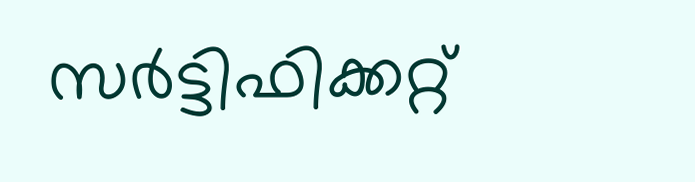സര്‍ട്ടിഫിക്കറ്റ്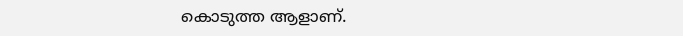കൊടുത്ത ആളാണ്.